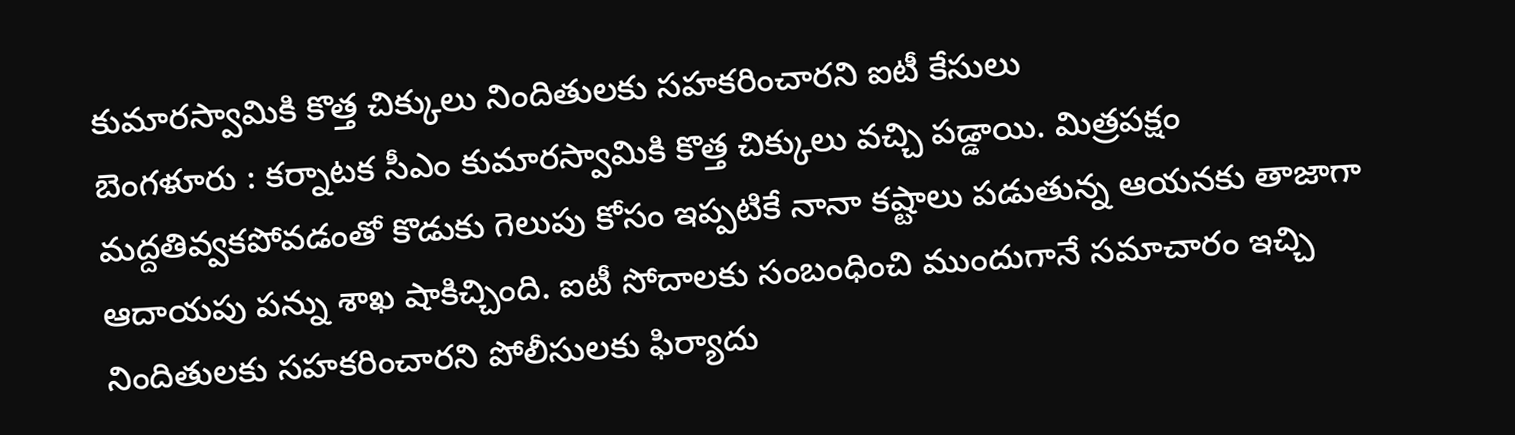కుమారస్వామికి కొత్త చిక్కులు నిందితులకు సహకరించారని ఐటీ కేసులు
బెంగళూరు : కర్నాటక సీఎం కుమారస్వామికి కొత్త చిక్కులు వచ్చి పడ్డాయి. మిత్రపక్షం మద్దతివ్వకపోవడంతో కొడుకు గెలుపు కోసం ఇప్పటికే నానా కష్టాలు పడుతున్న ఆయనకు తాజాగా ఆదాయపు పన్ను శాఖ షాకిచ్చింది. ఐటీ సోదాలకు సంబంధించి ముందుగానే సమాచారం ఇచ్చి నిందితులకు సహకరించారని పోలీసులకు ఫిర్యాదు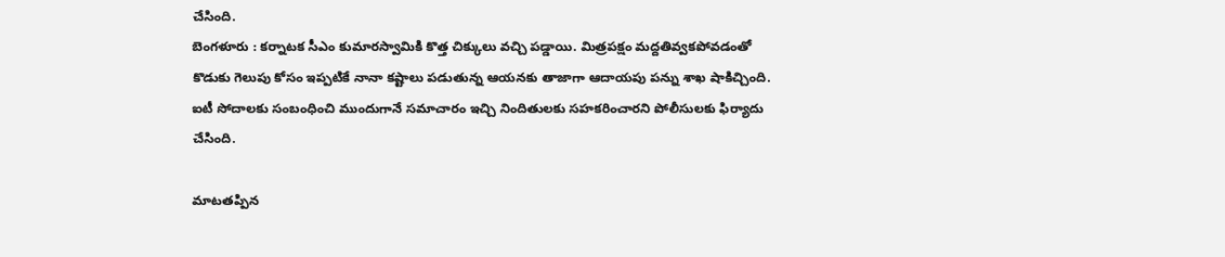చేసింది.
బెంగళూరు : కర్నాటక సీఎం కుమారస్వామికి కొత్త చిక్కులు వచ్చి పడ్డాయి. మిత్రపక్షం మద్దతివ్వకపోవడంతో కొడుకు గెలుపు కోసం ఇప్పటికే నానా కష్టాలు పడుతున్న ఆయనకు తాజాగా ఆదాయపు పన్ను శాఖ షాకిచ్చింది. ఐటీ సోదాలకు సంబంధించి ముందుగానే సమాచారం ఇచ్చి నిందితులకు సహకరించారని పోలీసులకు ఫిర్యాదు చేసింది.

మాటతప్పిన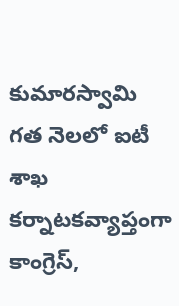కుమారస్వామి
గత నెలలో ఐటీ శాఖ కర్నాటకవ్యాప్తంగా కాంగ్రెస్,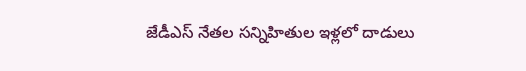జేడీఎస్ నేతల సన్నిహితుల ఇళ్లలో దాడులు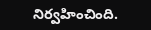నిర్వహించింది.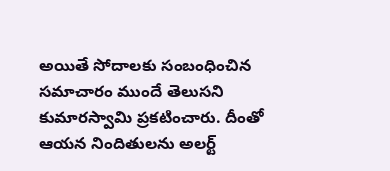అయితే సోదాలకు సంబంధించిన సమాచారం ముందే తెలుసని కుమారస్వామి ప్రకటించారు. దీంతో ఆయన నిందితులను అలర్ట్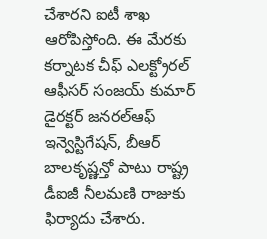చేశారని ఐటీ శాఖ ఆరోపిస్తోంది. ఈ మేరకు కర్నాటక చీఫ్ ఎలక్ట్రోరల్ ఆఫీసర్ సంజయ్ కుమార్ డైరక్టర్ జనరల్ఆఫ్ ఇన్వెస్టిగేషన్, బీఆర్ బాలకృష్ణన్తో పాటు రాష్ట్ర డీఐజీ నీలమణి రాజుకు ఫిర్యాదు చేశారు.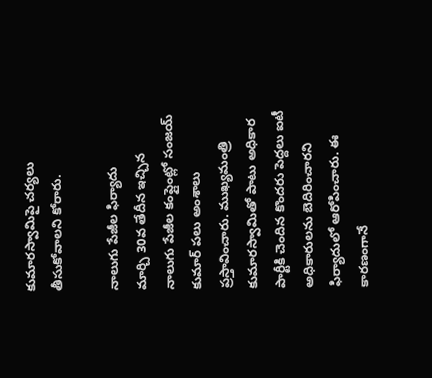కుమారస్వామిపై చర్యలు తీసుకోవాలని కోరారు.

నాలుగు పేజీల ఫిర్యాదు
మార్చి 30వ తేదీన ఇచ్చిన నాలుగు పేజీల కంప్లైంట్లో సంజయ్ కుమార్ పలు అంశాలు ప్రస్తావించారు. ముఖ్యమంత్రి కుమారస్వామితో పాటు అధికార పార్టీకి చెందిన కొందరు పెద్దలు ఐటీ అధికారులను బెదిరించారని ఫిర్యాదులో ఆరోపించారు. ఈ కారణంగానే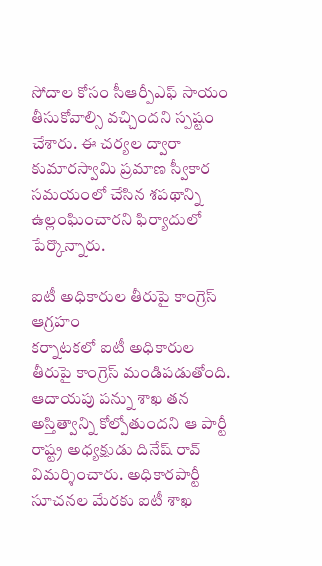సోదాల కోసం సీఆర్పీఎఫ్ సాయం తీసుకోవాల్సి వచ్చిందని స్పష్టం చేశారు. ఈ చర్యల ద్వారా కుమారస్వామి ప్రమాణ స్వీకార సమయంలో చేసిన శపథాన్ని ఉల్లంఘించారని ఫిర్యాదులో పేర్కొన్నారు.

ఐటీ అధికారుల తీరుపై కాంగ్రెస్ ఆగ్రహం
కర్నాటకలో ఐటీ అధికారుల తీరుపై కాంగ్రెస్ మండిపడుతోంది. ఆదాయపు పన్ను శాఖ తన అస్తిత్వాన్ని కోల్పోతుందని ఆ పార్టీ రాష్ట్ర అధ్యక్షుడు దినేష్ రావ్ విమర్శించారు. అధికారపార్టీ సూచనల మేరకు ఐటీ శాఖ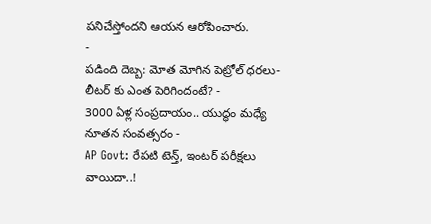పనిచేస్తోందని ఆయన ఆరోపించారు.
-
పడింది దెబ్బ: మోత మోగిన పెట్రోల్ ధరలు- లీటర్ కు ఎంత పెరిగిందంటే? -
3000 ఏళ్ల సంప్రదాయం.. యుద్ధం మధ్యే నూతన సంవత్సరం -
AP Govt: రేపటి టెన్త్, ఇంటర్ పరీక్షలు వాయిదా..!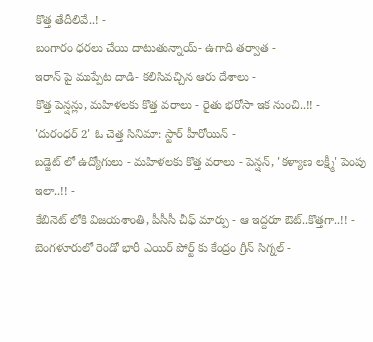కొత్త తేదీలివే..! -
బంగారం ధరలు చేయి దాటుతున్నాయ్- ఉగాది తర్వాత -
ఇరాన్ పై ముప్పేట దాడి- కలిసివచ్చిన ఆరు దేశాలు -
కొత్త పెన్షన్లు, మహిళలకు కొత్త వరాలు - రైతు భరోసా ఇక నుంచి..!! -
'దురంధర్ 2' ఓ చెత్త సినిమా: స్టార్ హీరోయిన్ -
బడ్జెట్ లో ఉద్యోగులు - మహిళలకు కొత్త వరాలు - పెన్షన్, 'కళ్యాణ లక్ష్మీ' పెంపు ఇలా..!! -
కేబినెట్ లోకి విజయశాంతి, పీసీసీ చీఫ్ మార్పు - ఆ ఇద్దరూ ఔట్..కొత్తగా..!! -
బెంగళూరులో రెండో భారీ ఎయిర్ పోర్ట్ కు కేంద్రం గ్రీన్ సిగ్నల్ -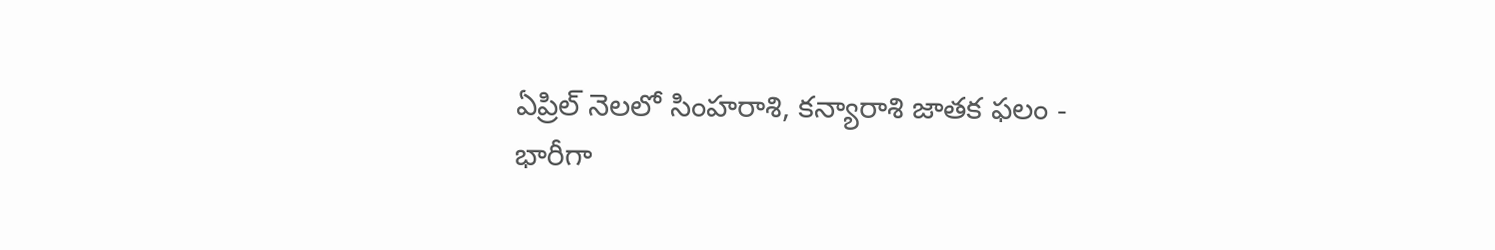ఏప్రిల్ నెలలో సింహరాశి, కన్యారాశి జాతక ఫలం -
భారీగా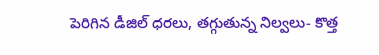పెరిగిన డీజిల్ ధరలు, తగ్గుతున్న నిల్వలు- కొత్త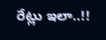రేట్లు ఇలా..!!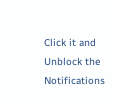Click it and Unblock the Notifications